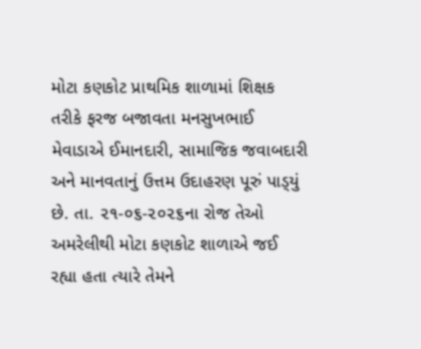મોટા કણકોટ પ્રાથમિક શાળામાં શિક્ષક તરીકે ફરજ બજાવતા મનસુખભાઈ મેવાડાએ ઈમાનદારી, સામાજિક જવાબદારી અને માનવતાનું ઉત્તમ ઉદાહરણ પૂરું પાડ્‌યું છે. તા. ૨૧-૦૬-૨૦૨૬ના રોજ તેઓ અમરેલીથી મોટા કણકોટ શાળાએ જઈ રહ્યા હતા ત્યારે તેમને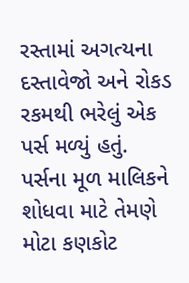રસ્તામાં અગત્યના દસ્તાવેજો અને રોકડ રકમથી ભરેલું એક પર્સ મળ્યું હતું. પર્સના મૂળ માલિકને શોધવા માટે તેમણે મોટા કણકોટ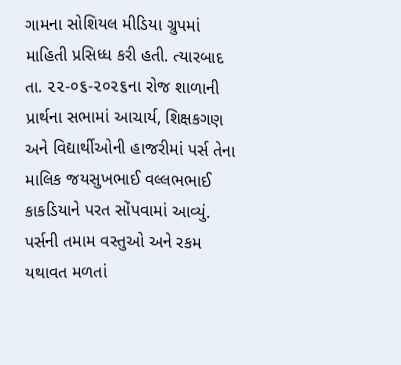ગામના સોશિયલ મીડિયા ગ્રુપમાં માહિતી પ્રસિધ્ધ કરી હતી. ત્યારબાદ તા. ૨૨-૦૬-૨૦૨૬ના રોજ શાળાની પ્રાર્થના સભામાં આચાર્ય, શિક્ષકગણ અને વિદ્યાર્થીઓની હાજરીમાં પર્સ તેના માલિક જયસુખભાઈ વલ્લભભાઈ કાકડિયાને પરત સોંપવામાં આવ્યું. પર્સની તમામ વસ્તુઓ અને રકમ યથાવત મળતાં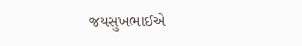જયસુખભાઈએ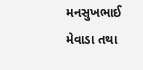મનસુખભાઈ મેવાડા તથા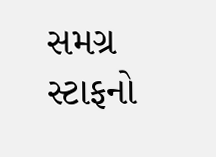સમગ્ર સ્ટાફનો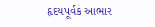હૃદયપૂર્વક આભાર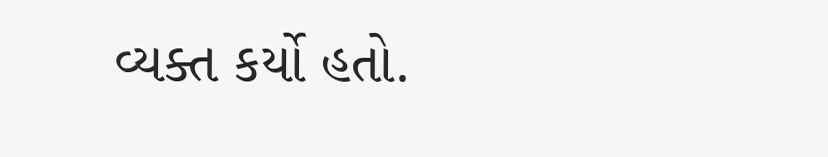વ્યક્ત કર્યો હતો.